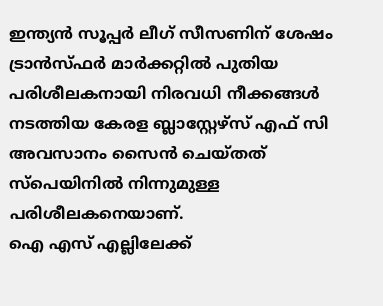ഇന്ത്യൻ സൂപ്പർ ലീഗ് സീസണിന് ശേഷം ട്രാൻസ്ഫർ മാർക്കറ്റിൽ പുതിയ പരിശീലകനായി നിരവധി നീക്കങ്ങൾ നടത്തിയ കേരള ബ്ലാസ്റ്റേഴ്സ് എഫ് സി അവസാനം സൈൻ ചെയ്തത് സ്പെയിനിൽ നിന്നുമുള്ള പരിശീലകനെയാണ്.
ഐ എസ് എല്ലിലേക്ക്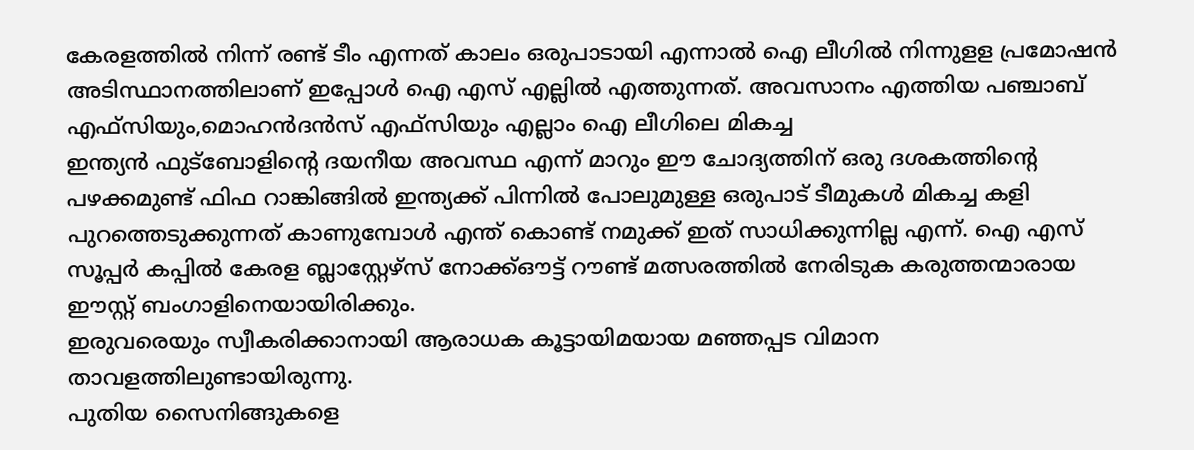കേരളത്തിൽ നിന്ന് രണ്ട് ടീം എന്നത് കാലം ഒരുപാടായി എന്നാൽ ഐ ലീഗിൽ നിന്നുളള പ്രമോഷൻ അടിസ്ഥാനത്തിലാണ് ഇപ്പോൾ ഐ എസ് എല്ലിൽ എത്തുന്നത്. അവസാനം എത്തിയ പഞ്ചാബ് എഫ്സിയും,മൊഹൻദൻസ് എഫ്സിയും എല്ലാം ഐ ലീഗിലെ മികച്ച
ഇന്ത്യൻ ഫുട്ബോളിന്റെ ദയനീയ അവസ്ഥ എന്ന് മാറും ഈ ചോദ്യത്തിന് ഒരു ദശകത്തിന്റെ പഴക്കമുണ്ട് ഫിഫ റാങ്കിങ്ങിൽ ഇന്ത്യക്ക് പിന്നിൽ പോലുമുള്ള ഒരുപാട് ടീമുകൾ മികച്ച കളി പുറത്തെടുക്കുന്നത് കാണുമ്പോൾ എന്ത് കൊണ്ട് നമുക്ക് ഇത് സാധിക്കുന്നില്ല എന്ന്. ഐ എസ്
സൂപ്പർ കപ്പിൽ കേരള ബ്ലാസ്റ്റേഴ്സ് നോക്ക്ഔട്ട് റൗണ്ട് മത്സരത്തിൽ നേരിടുക കരുത്തന്മാരായ ഈസ്റ്റ് ബംഗാളിനെയായിരിക്കും.
ഇരുവരെയും സ്വീകരിക്കാനായി ആരാധക കൂട്ടായിമയായ മഞ്ഞപ്പട വിമാന താവളത്തിലുണ്ടായിരുന്നു.
പുതിയ സൈനിങ്ങുകളെ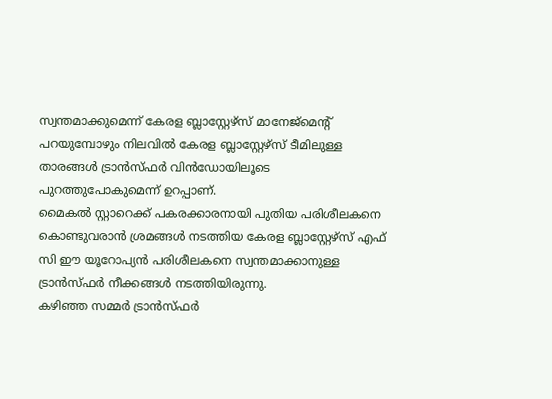സ്വന്തമാക്കുമെന്ന് കേരള ബ്ലാസ്റ്റേഴ്സ് മാനേജ്മെന്റ് പറയുമ്പോഴും നിലവിൽ കേരള ബ്ലാസ്റ്റേഴ്സ് ടീമിലുള്ള താരങ്ങൾ ട്രാൻസ്ഫർ വിൻഡോയിലൂടെ പുറത്തുപോകുമെന്ന് ഉറപ്പാണ്.
മൈകൽ സ്റ്റാറെക്ക് പകരക്കാരനായി പുതിയ പരിശീലകനെ കൊണ്ടുവരാൻ ശ്രമങ്ങൾ നടത്തിയ കേരള ബ്ലാസ്റ്റേഴ്സ് എഫ് സി ഈ യൂറോപ്യൻ പരിശീലകനെ സ്വന്തമാക്കാനുള്ള ട്രാൻസ്ഫർ നീക്കങ്ങൾ നടത്തിയിരുന്നു.
കഴിഞ്ഞ സമ്മർ ട്രാൻസ്ഫർ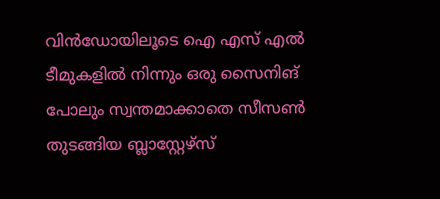വിൻഡോയിലൂടെ ഐ എസ് എൽ ടീമുകളിൽ നിന്നും ഒരു സൈനിങ് പോലും സ്വന്തമാക്കാതെ സീസൺ തുടങ്ങിയ ബ്ലാസ്റ്റേഴ്സ്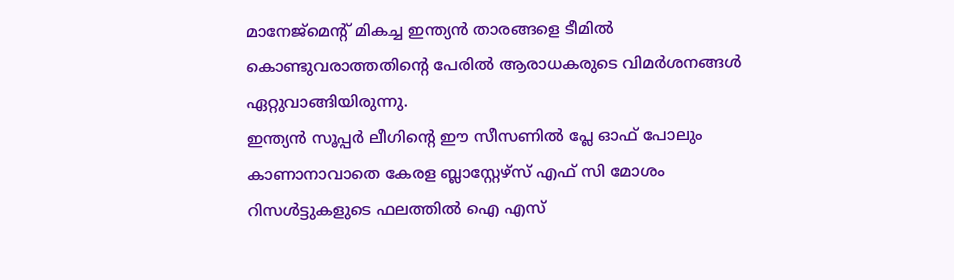മാനേജ്മെന്റ് മികച്ച ഇന്ത്യൻ താരങ്ങളെ ടീമിൽ കൊണ്ടുവരാത്തതിന്റെ പേരിൽ ആരാധകരുടെ വിമർശനങ്ങൾ ഏറ്റുവാങ്ങിയിരുന്നു.
ഇന്ത്യൻ സൂപ്പർ ലീഗിന്റെ ഈ സീസണിൽ പ്ലേ ഓഫ് പോലും കാണാനാവാതെ കേരള ബ്ലാസ്റ്റേഴ്സ് എഫ് സി മോശം റിസൾട്ടുകളുടെ ഫലത്തിൽ ഐ എസ്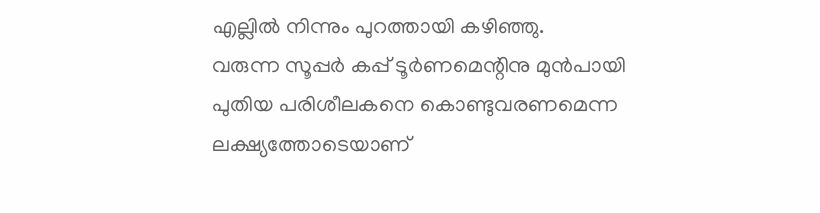എല്ലിൽ നിന്നും പുറത്തായി കഴിഞ്ഞു.
വരുന്ന സൂപ്പർ കപ്പ് ടൂർണമെന്റിനു മുൻപായി പുതിയ പരിശീലകനെ കൊണ്ടുവരണമെന്ന ലക്ഷ്യത്തോടെയാണ്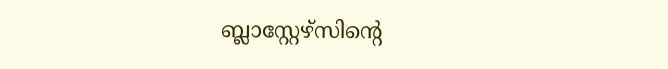ബ്ലാസ്റ്റേഴ്സിന്റെ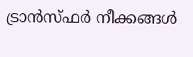ട്രാൻസ്ഫർ നീക്കങ്ങൾ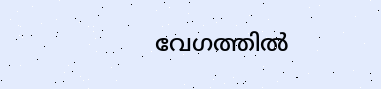വേഗത്തിൽ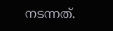നടന്നത്.